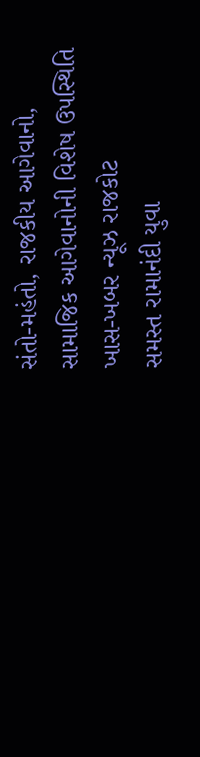સંતો-મહંતો, રાજકીય આગેવાનો, સામાજિક આગેવાનોની વિશેષ ઉપસ્થિતિ
ખાસ-ખબર ન્યૂઝ રાજકોટ
સમસ્ત રામાનંદી યુવા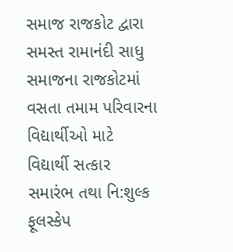સમાજ રાજકોટ દ્વારા સમસ્ત રામાનંદી સાધુ સમાજના રાજકોટમાં વસતા તમામ પરિવારના વિદ્યાર્થીઓ માટે વિદ્યાર્થી સત્કાર સમારંભ તથા નિ:શુલ્ક ફૂલસ્કેપ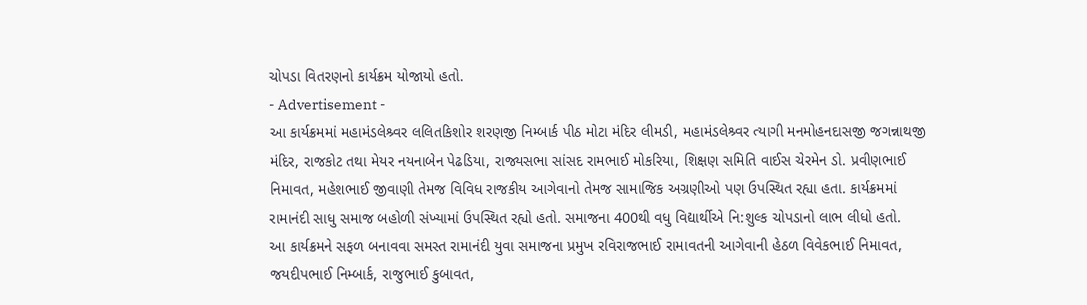ચોપડા વિતરણનો કાર્યક્રમ યોજાયો હતો.
- Advertisement -
આ કાર્યક્રમમાં મહામંડલેશ્ર્વર લલિતકિશોર શરણજી નિમ્બાર્ક પીઠ મોટા મંદિર લીમડી, મહામંડલેશ્ર્વર ત્યાગી મનમોહનદાસજી જગન્નાથજી મંદિર, રાજકોટ તથા મેયર નયનાબેન પેઢડિયા, રાજ્યસભા સાંસદ રામભાઈ મોકરિયા, શિક્ષણ સમિતિ વાઈસ ચેરમેન ડો. પ્રવીણભાઈ નિમાવત, મહેશભાઈ જીવાણી તેમજ વિવિધ રાજકીય આગેવાનો તેમજ સામાજિક અગ્રણીઓ પણ ઉપસ્થિત રહ્યા હતા. કાર્યક્રમમાં રામાનંદી સાધુ સમાજ બહોળી સંખ્યામાં ઉપસ્થિત રહ્યો હતો. સમાજના 400થી વધુ વિદ્યાર્થીએ નિ:શુલ્ક ચોપડાનો લાભ લીધો હતો.
આ કાર્યક્રમને સફળ બનાવવા સમસ્ત રામાનંદી યુવા સમાજના પ્રમુખ રવિરાજભાઈ રામાવતની આગેવાની હેઠળ વિવેકભાઈ નિમાવત, જયદીપભાઈ નિમ્બાર્ક, રાજુભાઈ કુબાવત,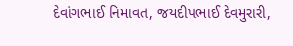દેવાંગભાઈ નિમાવત, જયદીપભાઈ દેવમુરારી,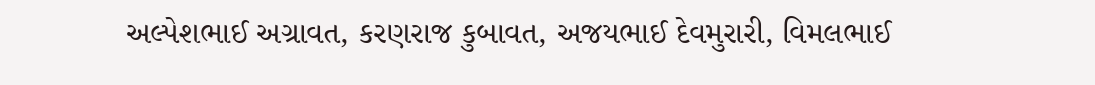અલ્પેશભાઈ અગ્રાવત, કરણરાજ કુબાવત, અજયભાઈ દેવમુરારી, વિમલભાઈ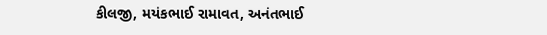કીલજી, મયંકભાઈ રામાવત, અનંતભાઈ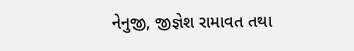નેનુજી, જીજ્ઞેશ રામાવત તથા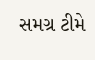સમગ્ર ટીમે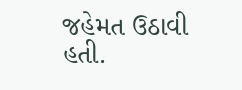જહેમત ઉઠાવી હતી.